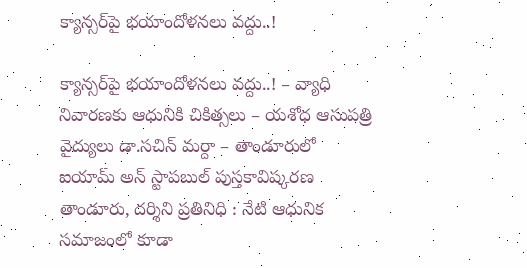క్యాన్సర్‌పై భయాందోళనలు వద్దు..!

క్యాన్సర్‌పై భయాందోళనలు వద్దు..! – వ్యాధి నివారణకు ఆధునికి చికిత్సలు – యశోధ ఆసుపత్రి వైద్యులు డా.సచిన్ మర్దా – తాండూరులో ఐయామ్ అన్‌ స్టాపబుల్‌ పుస్తకావిష్కరణ తాండూరు, దర్శిని ప్రతినిధి : నేటి ఆధునిక సమాజంలో కూడా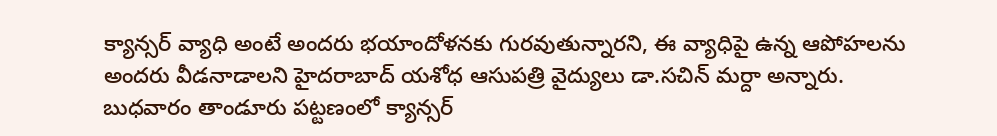క్యాన్సర్ వ్యాధి అంటే అందరు భయాందోళనకు గురవుతున్నారని, ఈ వ్యాధిపై ఉన్న ఆపోహలను అందరు వీడనాడాలని హైదరాబాద్‌ యశోధ ఆసుపత్రి వైద్యులు డా.సచిన్ మర్దా అన్నారు. బుధవారం తాండూరు పట్టణంలో క్యాన్సర్‌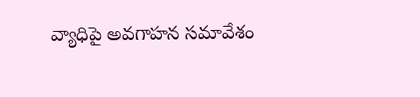వ్యాధిపై అవగాహన సమావేశం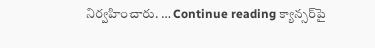నిర్వహించారు. … Continue reading క్యాన్సర్‌పై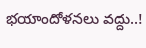భయాందోళనలు వద్దు..!